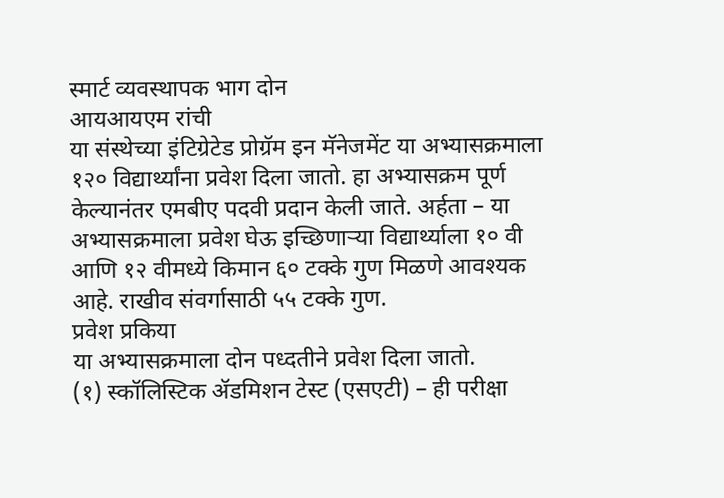स्मार्ट व्यवस्थापक भाग दोन
आयआयएम रांची
या संस्थेच्या इंटिग्रेटेड प्रोग्रॅम इन मॅनेजमेंट या अभ्यासक्रमाला १२० विद्यार्थ्यांना प्रवेश दिला जातो. हा अभ्यासक्रम पूर्ण केल्यानंतर एमबीए पदवी प्रदान केली जाते. अर्हता – या अभ्यासक्रमाला प्रवेश घेऊ इच्छिणाऱ्या विद्यार्थ्याला १० वी आणि १२ वीमध्ये किमान ६० टक्के गुण मिळणे आवश्यक आहे. राखीव संवर्गासाठी ५५ टक्के गुण.
प्रवेश प्रकिया
या अभ्यासक्रमाला दोन पध्दतीने प्रवेश दिला जातो.
(१) स्कॉलिस्टिक ॲडमिशन टेस्ट (एसएटी) – ही परीक्षा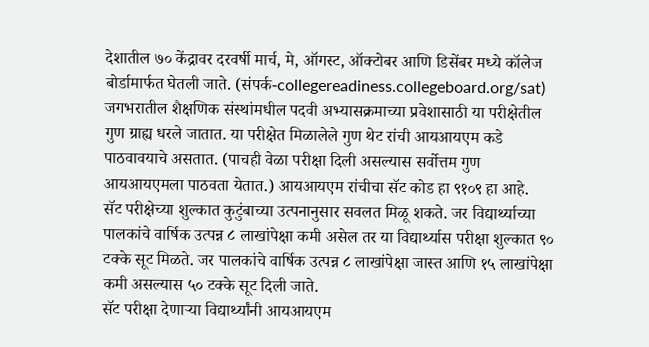देशातील ७० केंद्रावर दरवर्षी मार्च, मे, ऑगस्ट, ऑक्टोबर आणि डिसेंबर मध्ये कॉलेज बोर्डामार्फत घेतली जाते. (संपर्क-collegereadiness.collegeboard.org/sat)
जगभरातील शैक्षणिक संस्थांमधील पदवी अभ्यासक्रमाच्या प्रवेशासाठी या परीक्षेतील गुण ग्राह्य धरले जातात. या परीक्षेत मिळालेले गुण थेट रांची आयआयएम कडे पाठवावयाचे असतात. (पाचही वेळा परीक्षा दिली असल्यास सर्वोत्तम गुण आयआयएमला पाठवता येतात.) आयआयएम रांचीचा सॅट कोड हा ९१०९ हा आहे.
सॅट परीक्षेच्या शुल्कात कुटुंबाच्या उत्पनानुसार सवलत मिळू शकते. जर विद्यार्थ्याच्या पालकांचे वार्षिक उत्पन्न ८ लाखांपेक्षा कमी असेल तर या विद्यार्थ्यास परीक्षा शुल्कात ९० टक्के सूट मिळते. जर पालकांचे वार्षिक उत्पन्न ८ लाखांपेक्षा जास्त आणि १५ लाखांपेक्षा कमी असल्यास ५० टक्के सूट दिली जाते.
सॅट परीक्षा देणाऱ्या विद्यार्थ्यांनी आयआयएम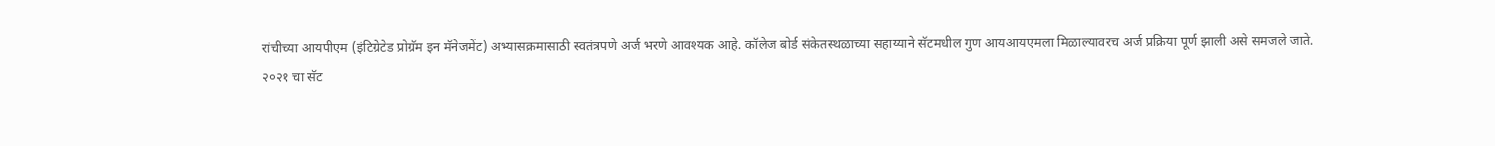रांचीच्या आयपीएम (इंटिग्रेटेड प्रोग्रॅम इन मॅनेजमेंट) अभ्यासक्रमासाठी स्वतंत्रपणे अर्ज भरणे आवश्यक आहे. कॉलेज बोर्ड संकेतस्थळाच्या सहाय्याने सॅटमधील गुण आयआयएमला मिळाल्यावरच अर्ज प्रक्रिया पूर्ण झाली असे समजले जाते.
२०२१ चा सॅट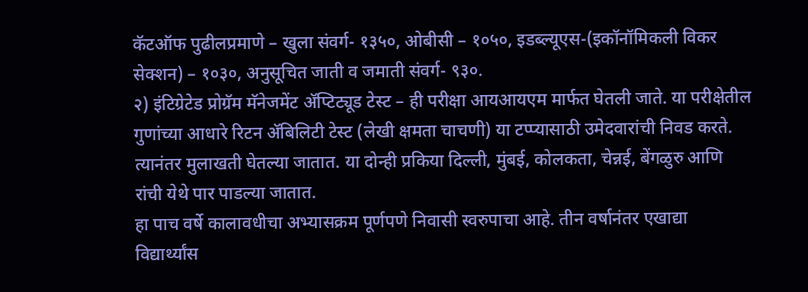कॅटऑफ पुढीलप्रमाणे – खुला संवर्ग- १३५०, ओबीसी – १०५०, इडब्ल्यूएस-(इकॉनॉमिकली विकर सेक्शन) – १०३०, अनुसूचित जाती व जमाती संवर्ग- ९३०.
२) इंटिग्रेटेड प्रोग्रॅम मॅनेजमेंट ॲप्टिट्यूड टेस्ट – ही परीक्षा आयआयएम मार्फत घेतली जाते. या परीक्षेतील गुणांच्या आधारे रिटन ॲबिलिटी टेस्ट (लेखी क्षमता चाचणी) या टप्प्यासाठी उमेदवारांची निवड करते. त्यानंतर मुलाखती घेतल्या जातात. या दोन्ही प्रकिया दिल्ली, मुंबई, कोलकता, चेन्नई, बेंगळुरु आणि रांची येथे पार पाडल्या जातात.
हा पाच वर्षे कालावधीचा अभ्यासक्रम पूर्णपणे निवासी स्वरुपाचा आहे. तीन वर्षानंतर एखाद्या विद्यार्थ्यांस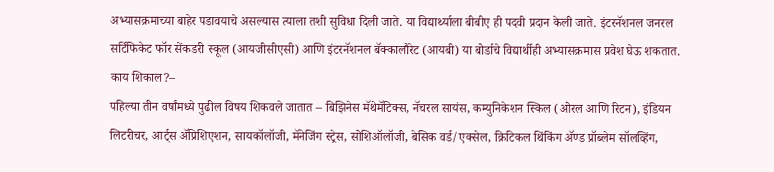अभ्यासक्रमाच्या बाहेर पडावयाचे असल्यास त्याला तशी सुविधा दिली जाते. या विद्यार्थ्याला बीबीए ही पदवी प्रदान केली जाते. इंटरनॅशनल जनरल सर्टिफिकेट फॉर सेंकडरी स्कूल (आयजीसीएसी) आणि इंटरनॅशनल बॅक्कालौरेट (आयबी) या बोर्डाचे विद्यार्थीही अभ्यासक्रमास प्रवेश घेऊ शकतात.
काय शिकाल?–
पहिल्या तीन वर्षांमध्ये पुढील विषय शिकवले जातात – बिझिनेस मॅथेमॅटिक्स, नॅचरल सायंस, कम्युनिकेशन स्किल (ओरल आणि रिटन), इंडियन लिटरीचर, आर्ट्स ॲप्रिशिएशन, सायकॉलॉजी, मॅनेजिंग स्ट्रेस, सोशिऑलॉजी, बेसिक वर्ड/एक्सेल, क्रिटिकल थिंकिंग ॲण्ड प्रॉब्लेम सॉलव्हिंग,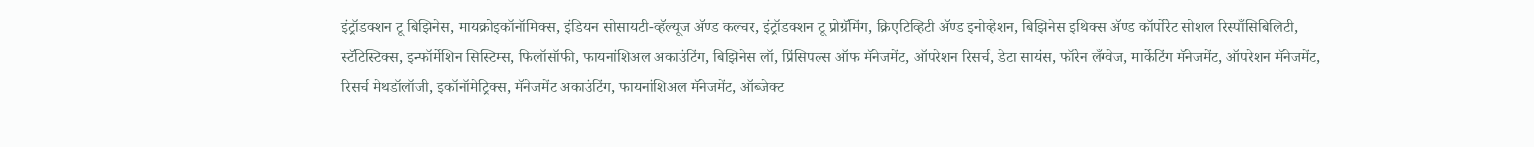इंट्रॉडक्शन टू बिझिनेस, मायक्रोइकॉनॉमिक्स, इंडियन सोसायटी-व्हॅल्यूज ॲण्ड कल्चर, इंट्रॉडक्शन टू प्रोग्रॅमिंग, क्रिएटिव्हिटी ॲण्ड इनोव्हेशन, बिझिनेस इथिक्स ॲण्ड कॉर्पोरेट सोशल रिस्पाँसिबिलिटी, स्टॅटिस्टिक्स, इन्फॉर्मेशिन सिस्टिम्स, फिलॉसॉफी, फायनांशिअल अकाउंटिंग, बिझिनेस लॉ, प्रिंसिपल्स ऑफ मॅनेजमेंट, ऑपरेशन रिसर्च, डेटा सायंस, फॉरेन लँग्वेज, मार्केटिंग मॅनेजमेंट, ऑपरेशन मॅनेजमेंट, रिसर्च मेथडॉलॉजी, इकॉनॉमेट्रिक्स, मॅनेजमेंट अकाउंटिंग, फायनांशिअल मॅनेजमेंट, ऑब्जेक्ट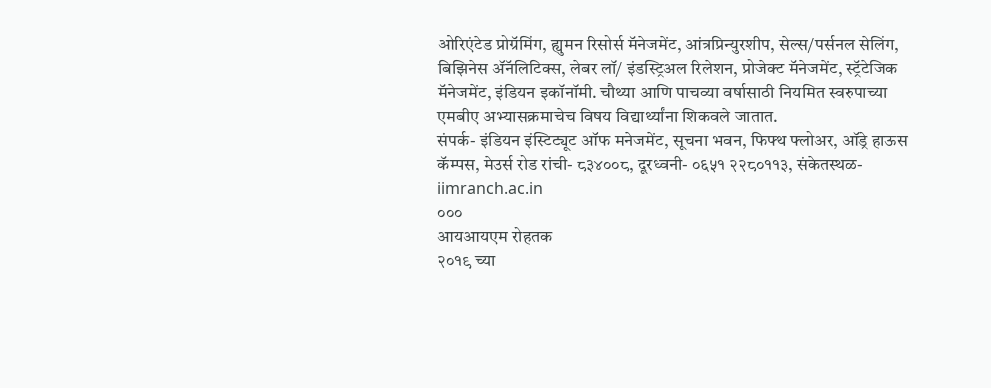ओरिएंटेड प्रोग्रॅमिंग, ह्युमन रिसोर्स मॅनेजमेंट, आंत्रप्रिन्युरशीप, सेल्स/पर्सनल सेलिंग, बिझिनेस ॲनॅलिटिक्स, लेबर लॉ/ इंडस्ट्रिअल रिलेशन, प्रोजेक्ट मॅनेजमेंट, स्ट्रॅटेजिक मॅनेजमेंट, इंडियन इकॉनॉमी. चौथ्या आणि पाचव्या वर्षासाठी नियमित स्वरुपाच्या एमबीए अभ्यासक्रमाचेच विषय विद्यार्थ्यांना शिकवले जातात.
संपर्क- इंडियन इंस्टिट्यूट ऑफ मनेजमेंट, सूचना भवन, फिफ्थ फ्लोअर, ऑड्रे हाऊस कॅम्पस, मेउर्स रोड रांची- ८३४००८, दूरध्वनी- ०६५१ २२८०११३, संकेतस्थळ- iimranch.ac.in
०००
आयआयएम रोहतक
२०१९ च्या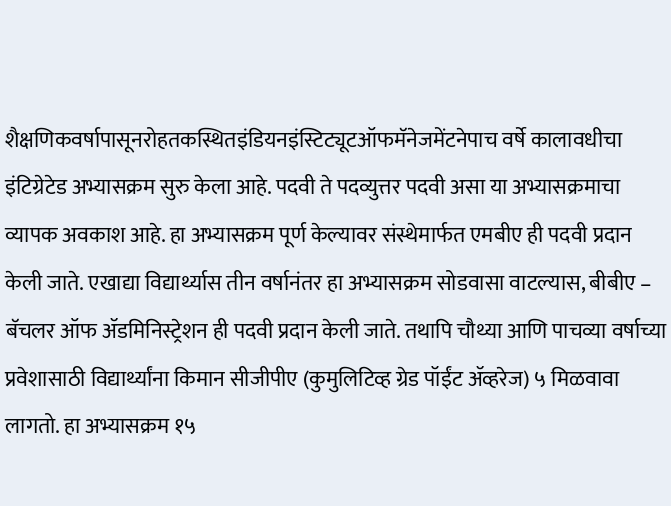शैक्षणिकवर्षापासूनरोहतकस्थितइंडियनइंस्टिट्यूटऑफमॅनेजमेंटनेपाच वर्षे कालावधीचा इंटिग्रेटेड अभ्यासक्रम सुरु केला आहे. पदवी ते पदव्युत्तर पदवी असा या अभ्यासक्रमाचा व्यापक अवकाश आहे. हा अभ्यासक्रम पूर्ण केल्यावर संस्थेमार्फत एमबीए ही पदवी प्रदान केली जाते. एखाद्या विद्यार्थ्यास तीन वर्षानंतर हा अभ्यासक्रम सोडवासा वाटल्यास, बीबीए – बॅचलर ऑफ ॲडमिनिस्ट्रेशन ही पदवी प्रदान केली जाते. तथापि चौथ्या आणि पाचव्या वर्षाच्या प्रवेशासाठी विद्यार्थ्यांना किमान सीजीपीए (कुमुलिटिव्ह ग्रेड पॉईंट ॲव्हरेज) ५ मिळवावा लागतो. हा अभ्यासक्रम १५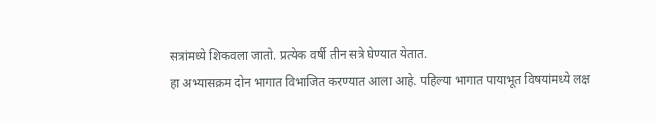सत्रांमध्ये शिकवला जातो. प्रत्येक वर्षी तीन सत्रे घेण्यात येतात.
हा अभ्यासक्रम दोन भागात विभाजित करण्यात आला आहे. पहिल्या भागात पायाभूत विषयांमध्ये लक्ष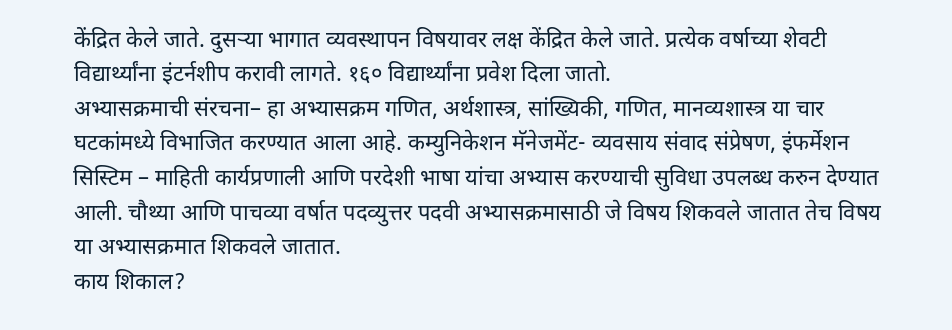केंद्रित केले जाते. दुसऱ्या भागात व्यवस्थापन विषयावर लक्ष केंद्रित केले जाते. प्रत्येक वर्षाच्या शेवटी विद्यार्थ्यांना इंटर्नशीप करावी लागते. १६० विद्यार्थ्यांना प्रवेश दिला जातो.
अभ्यासक्रमाची संरचना– हा अभ्यासक्रम गणित, अर्थशास्त्र, सांख्यिकी, गणित, मानव्यशास्त्र या चार घटकांमध्ये विभाजित करण्यात आला आहे. कम्युनिकेशन मॅनेजमेंट- व्यवसाय संवाद संप्रेषण, इंफर्मेशन सिस्टिम – माहिती कार्यप्रणाली आणि परदेशी भाषा यांचा अभ्यास करण्याची सुविधा उपलब्ध करुन देण्यात आली. चौथ्या आणि पाचव्या वर्षात पदव्युत्तर पदवी अभ्यासक्रमासाठी जे विषय शिकवले जातात तेच विषय या अभ्यासक्रमात शिकवले जातात.
काय शिकाल?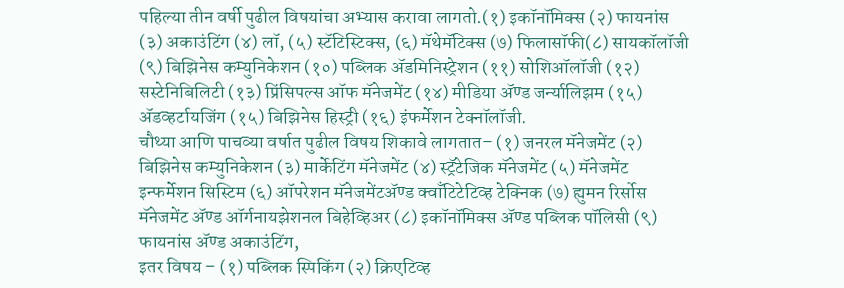पहिल्या तीन वर्षी पुढील विषयांचा अभ्यास करावा लागतो.(१) इकॉनॉमिक्स (२) फायनांस (३) अकाउंटिंग (४) लॉ, (५) स्टॅटिस्टिक्स, (६) मॅथेमॅटिक्स (७) फिलासॉफी(८) सायकॉलॉजी (९) बिझिनेस कम्युनिकेशन (१०) पब्लिक ॲडमिनिस्ट्रेशन (११) सोशिऑलॉजी (१२) सस्टेनिबिलिटी (१३) प्रिंसिपल्स ऑफ मॅनेजमेंट (१४) मीडिया ॲण्ड जर्न्यालिझम (१५) ॲडव्हर्टायजिंग (१५) बिझिनेस हिस्ट्री (१६) इंफर्मेशन टेक्नॉलॉजी.
चौथ्या आणि पाचव्या वर्षात पुढील विषय शिकावे लागतात– (१) जनरल मॅनेजमेंट (२) बिझिनेस कम्युनिकेशन (३) मार्केटिंग मॅनेजमेंट (४) स्ट्रॅटेजिक मॅनेजमेंट (५) मॅनेजमेंट इन्फर्मेशन सिस्टिम (६) ऑपरेशन मॅनेजमेंटॲण्ड क्वाँटिटेटिव्ह टेक्निक (७) ह्युमन रिर्सोस मॅनेजमेंट ॲण्ड ऑर्गनायझेशनल बिहेव्हिअर (८) इकॉनॉमिक्स ॲण्ड पब्लिक पॉलिसी (९) फायनांस ॲण्ड अकाउंटिंग,
इतर विषय – (१) पब्लिक स्पिकिंग (२) क्रिएटिव्ह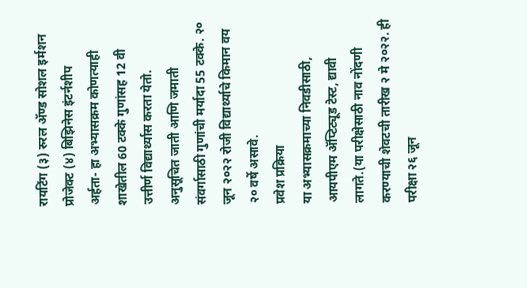रायटिंग (३) रुरल ॲण्ड सोशल इर्मशन प्रोजेक्ट (४) बिझिनेस इंटर्नशीप
अर्हता- हा अभ्यासक्रम कोणत्याही शाखेतील 60 टक्के गुणांसह 12 वी उत्तीर्ण विद्यार्थ्यास करता येतो. अनुसूचित जाती आणि जमाती संवर्गासाठी गुणांची मर्यादा 55 टक्के. २० जून २०२२ रोजी विद्यार्थ्याचे किमान वय २० वर्षे असावे.
प्रवेश प्रक्रिया
या अभ्यासक्रमाच्या निवडीसाठी, आयपीएम ॲप्टिट्यूड टेस्ट, द्यावी लागते.(या परीक्षेसाठी नाव नोंदणी करण्याची शेवटची तारीख २ मे २०२२. ही परीक्षा २६ जून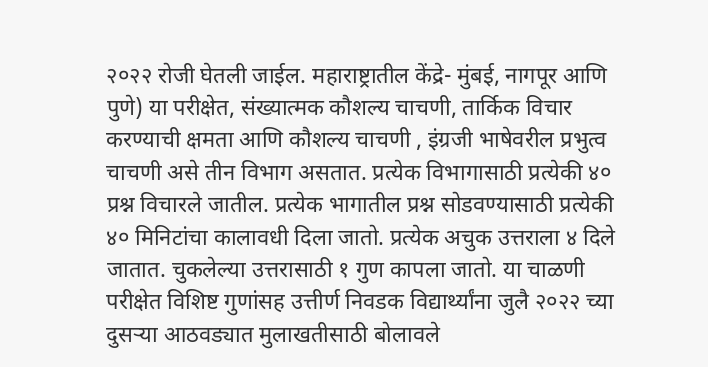२०२२ रोजी घेतली जाईल. महाराष्ट्रातील केंद्रे- मुंबई, नागपूर आणि पुणे) या परीक्षेत, संख्यात्मक कौशल्य चाचणी, तार्किक विचार करण्याची क्षमता आणि कौशल्य चाचणी , इंग्रजी भाषेवरील प्रभुत्व चाचणी असे तीन विभाग असतात. प्रत्येक विभागासाठी प्रत्येकी ४० प्रश्न विचारले जातील. प्रत्येक भागातील प्रश्न सोडवण्यासाठी प्रत्येकी ४० मिनिटांचा कालावधी दिला जातो. प्रत्येक अचुक उत्तराला ४ दिले जातात. चुकलेल्या उत्तरासाठी १ गुण कापला जातो. या चाळणी परीक्षेत विशिष्ट गुणांसह उत्तीर्ण निवडक विद्यार्थ्यांना जुलै २०२२ च्या दुसऱ्या आठवड्यात मुलाखतीसाठी बोलावले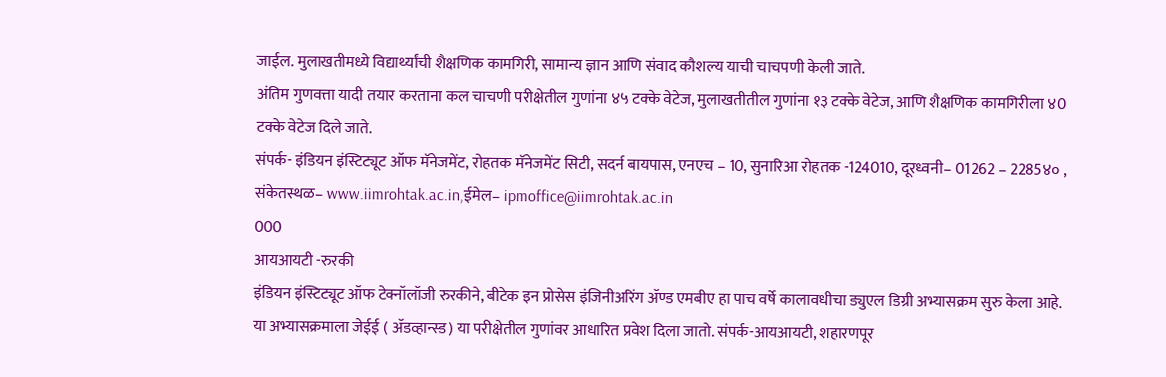जाईल. मुलाखतीमध्ये विद्यार्थ्यांची शैक्षणिक कामगिरी, सामान्य ज्ञान आणि संवाद कौशल्य याची चाचपणी केली जाते.
अंतिम गुणवत्ता यादी तयार करताना कल चाचणी परीक्षेतील गुणांना ४५ टक्के वेटेज, मुलाखतीतील गुणांना १३ टक्के वेटेज, आणि शैक्षणिक कामगिरीला ४0 टक्के वेटेज दिले जाते.
संपर्क- इंडियन इंस्टिट्यूट ऑफ मॅनेजमेंट, रोहतक मॅनेजमेंट सिटी, सदर्न बायपास, एनएच – 10, सुनारिआ रोहतक -124010, दूरध्वनी– 01262 – 2285४० , संकेतस्थळ– www.iimrohtak.ac.in,ईमेल– ipmoffice@iimrohtak.ac.in
000
आयआयटी -रुरकी
इंडियन इंस्टिट्यूट ऑफ टेक्नॉलॉजी रुरकीने, बीटेक इन प्रोसेस इंजिनीअरिंग ॲण्ड एमबीए हा पाच वर्षे कालावधीचा ड्युएल डिग्री अभ्यासक्रम सुरु केला आहे. या अभ्यासक्रमाला जेईई ( ॲडव्हान्स्ड) या परीक्षेतील गुणांवर आधारित प्रवेश दिला जातो. संपर्क-आयआयटी, शहारणपूर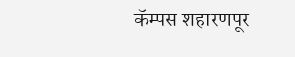कॅम्पस शहारणपूर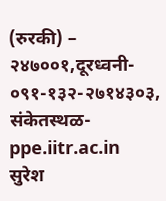(रुरकी) – २४७००१,दूरध्वनी- ०९१-१३२-२७१४३०३, संकेतस्थळ- ppe.iitr.ac.in
सुरेश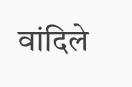वांदिले